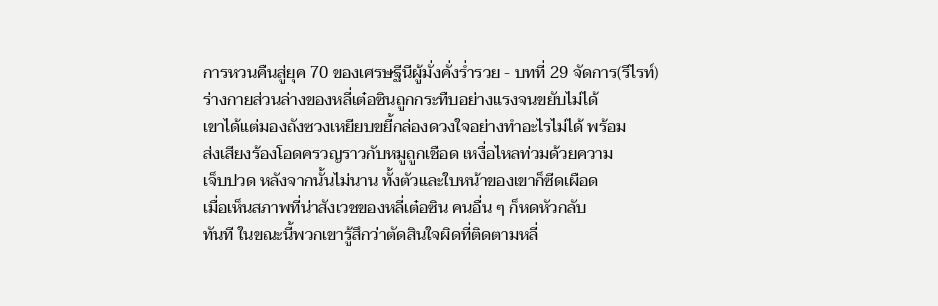การหวนคืนสู่ยุค 70 ของเศรษฐีนีผู้มั่งคั่งร่ำรวย - บทที่ 29 จัดการ(รีไรท์)
ร่างกายส่วนล่างของหลี่เต๋อซินถูกกระทืบอย่างแรงจนขยับไม่ได้
เขาได้แต่มองถังซวงเหยียบขยี้กล่องดวงใจอย่างทำอะไรไม่ได้ พร้อม
ส่งเสียงร้องโอดครวญราวกับหมูถูกเชือด เหงื่อไหลท่วมด้วยความ
เจ็บปวด หลังจากนั้นไม่นาน ทั้งตัวและใบหน้าของเขาก็ซีดเผือด
เมื่อเห็นสภาพที่น่าสังเวชของหลี่เต๋อซิน คนอื่น ๆ ก็หดหัวกลับ
ทันที ในขณะนี้พวกเขารู้สึกว่าตัดสินใจผิดที่ติดตามหลี่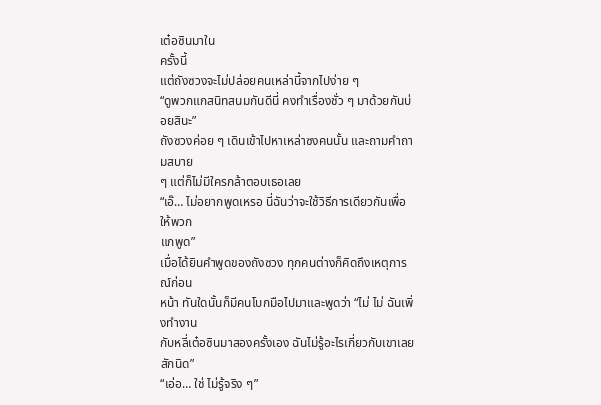เต๋อซินมาใน
ครั้งนี้
แต่ถังซวงจะไม่ปล่อยคนเหล่านี้จากไปง่าย ๆ
“ดูพวกแกสนิทสนมกันดีนี่ คงทำเรื่องชั่ว ๆ มาด้วยกันบ่อยสินะ”
ถังซวงค่อย ๆ เดินเข้าไปหาเหล่าซงคนนั้น และถามคำถามสบาย
ๆ แต่ก็ไม่มีใครกล้าตอบเธอเลย
“เอ๊… ไม่อยากพูดเหรอ นี่ฉันว่าจะใช้วิธีการเดียวกันเพื่อให้พวก
แกพูด”
เมื่อได้ยินคำพูดของถังซวง ทุกคนต่างก็คิดถึงเหตุการณ์ก่อน
หน้า ทันใดนั้นก็มีคนโบกมือไปมาและพูดว่า “ไม่ ไม่ ฉันเพิ่งทำงาน
กับหลี่เต๋อซินมาสองครั้งเอง ฉันไม่รู้อะไรเกี่ยวกับเขาเลยสักนิด”
“เอ่อ… ใช่ ไม่รู้จริง ๆ”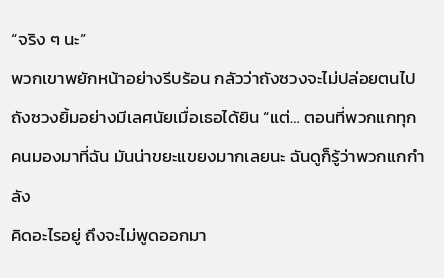“จริง ๆ นะ”
พวกเขาพยักหน้าอย่างรีบร้อน กลัวว่าถังซวงจะไม่ปล่อยตนไป
ถังซวงยิ้มอย่างมีเลศนัยเมื่อเธอได้ยิน “แต่… ตอนที่พวกแกทุก
คนมองมาที่ฉัน มันน่าขยะแขยงมากเลยนะ ฉันดูก็รู้ว่าพวกแกกำลัง
คิดอะไรอยู่ ถึงจะไม่พูดออกมา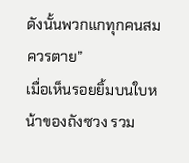ดังนั้นพวกแกทุกคนสมควรตาย”
เมื่อเห็นรอยยิ้มบนใบหน้าของถังซวง รวม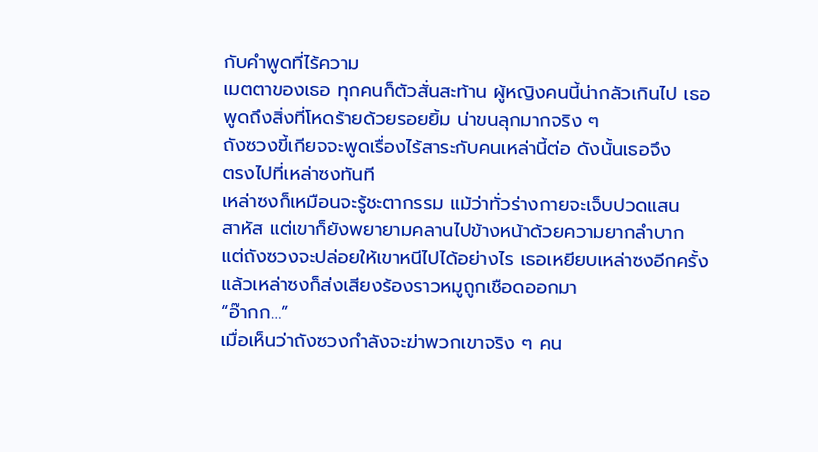กับคำพูดที่ไร้ความ
เมตตาของเธอ ทุกคนก็ตัวสั่นสะท้าน ผู้หญิงคนนี้น่ากลัวเกินไป เธอ
พูดถึงสิ่งที่โหดร้ายด้วยรอยยิ้ม น่าขนลุกมากจริง ๆ
ถังซวงขี้เกียจจะพูดเรื่องไร้สาระกับคนเหล่านี้ต่อ ดังนั้นเธอจึง
ตรงไปที่เหล่าซงทันที
เหล่าซงก็เหมือนจะรู้ชะตากรรม แม้ว่าทั่วร่างกายจะเจ็บปวดแสน
สาหัส แต่เขาก็ยังพยายามคลานไปข้างหน้าด้วยความยากลำบาก
แต่ถังซวงจะปล่อยให้เขาหนีไปได้อย่างไร เธอเหยียบเหล่าซงอีกครั้ง
แล้วเหล่าซงก็ส่งเสียงร้องราวหมูถูกเชือดออกมา
“อ๊ากก…”
เมื่อเห็นว่าถังซวงกำลังจะฆ่าพวกเขาจริง ๆ คน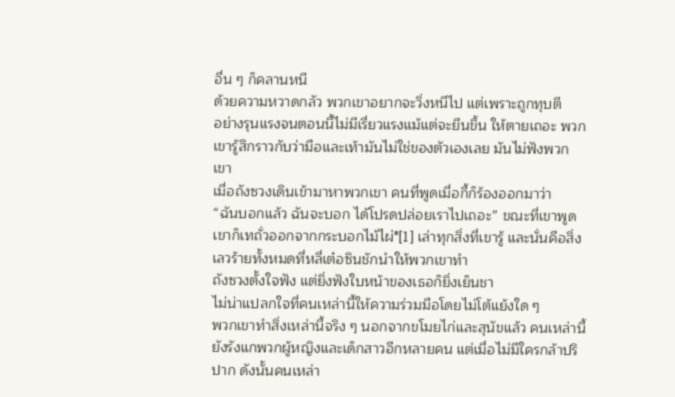อื่น ๆ ก็คลานหนี
ด้วยความหวาดกลัว พวกเขาอยากจะวิ่งหนีไป แต่เพราะถูกทุบตี
อย่างรุนแรงจนตอนนี้ไม่มีเรี่ยวแรงแม้แต่จะยืนขึ้น ให้ตายเถอะ พวก
เขารู้สึกราวกับว่ามือและเท้ามันไม่ใช่ของตัวเองเลย มันไม่ฟังพวก
เขา
เมื่อถังซวงเดินเข้ามาหาพวกเขา คนที่พูดเมื่อกี้ก็ร้องออกมาว่า
“ฉันบอกแล้ว ฉันจะบอก ได้โปรดปล่อยเราไปเถอะ” ขณะที่เขาพูด
เขาก็เทถั่วออกจากกระบอกไม้ไผ่*[1] เล่าทุกสิ่งที่เขารู้ และนั่นคือสิ่ง
เลวร้ายทั้งหมดที่หลี่เต๋อซินชักนำให้พวกเขาทำ
ถังซวงตั้งใจฟัง แต่ยิ่งฟังใบหน้าของเธอก็ยิ่งเย็นชา
ไม่น่าแปลกใจที่คนเหล่านี้ให้ความร่วมมือโดยไม่โต้แย้งใด ๆ
พวกเขาทำสิ่งเหล่านี้จริง ๆ นอกจากขโมยไก่และสุนัขแล้ว คนเหล่านี้
ยังรังแกพวกผู้หญิงและเด็กสาวอีกหลายคน แต่เมื่อไม่มีใครกล้าปริ
ปาก ดังนั้นคนเหล่า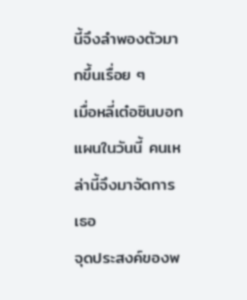นี้จึงลำพองตัวมากขึ้นเรื่อย ๆ
เมื่อหลี่เต๋อซินบอกแผนในวันนี้ คนเหล่านี้จึงมาจัดการเธอ
จุดประสงค์ของพ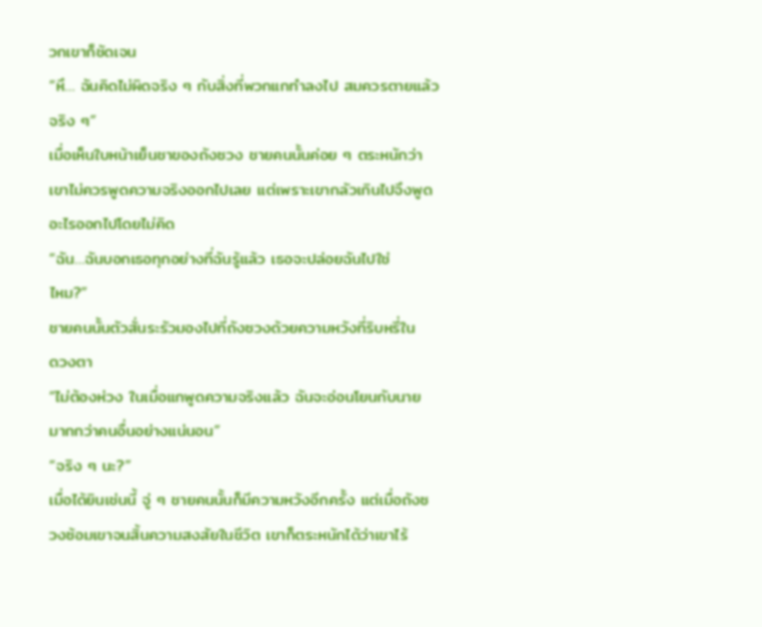วกเขาก็ชัดเจน
“หึ… ฉันคิดไม่ผิดจริง ๆ กับสิ่งที่พวกแกทำลงไป สมควรตายแล้ว
จริง ๆ”
เมื่อเห็นใบหน้าเย็นชาของถังซวง ชายคนนั้นค่อย ๆ ตระหนักว่า
เขาไม่ควรพูดความจริงออกไปเลย แต่เพราะเขากลัวเกินไปจึงพูด
อะไรออกไปโดยไม่คิด
“ฉัน…ฉันบอกเธอทุกอย่างที่ฉันรู้แล้ว เธอจะปล่อยฉันไปใช่
ไหม?”
ชายคนนั้นตัวสั่นระรัวมองไปที่ถังซวงด้วยความหวังที่ริบหรี่ใน
ดวงตา
“ไม่ต้องห่วง ในเมื่อแกพูดความจริงแล้ว ฉันจะอ่อนโยนกับนาย
มากกว่าคนอื่นอย่างแน่นอน”
“จริง ๆ นะ?”
เมื่อได้ยินเช่นนี้ จู่ ๆ ชายคนนั้นก็มีความหวังอีกครั้ง แต่เมื่อถังซ
วงซ้อมเขาจนสิ้นความสงสัยในชีวิต เขาก็ตระหนักได้ว่าเขาไร้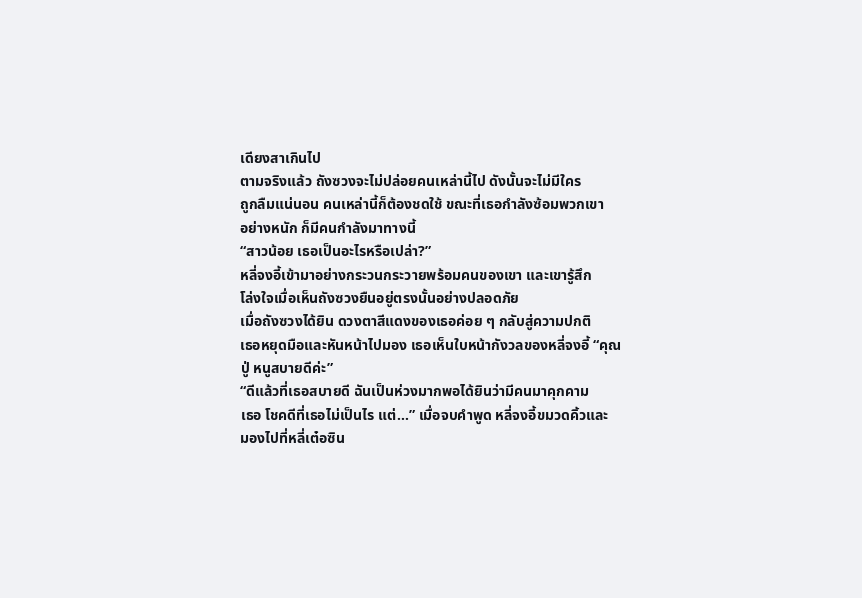เดียงสาเกินไป
ตามจริงแล้ว ถังซวงจะไม่ปล่อยคนเหล่านี้ไป ดังนั้นจะไม่มีใคร
ถูกลืมแน่นอน คนเหล่านี้ก็ต้องชดใช้ ขณะที่เธอกำลังซ้อมพวกเขา
อย่างหนัก ก็มีคนกำลังมาทางนี้
“สาวน้อย เธอเป็นอะไรหรือเปล่า?”
หลี่จงอี้เข้ามาอย่างกระวนกระวายพร้อมคนของเขา และเขารู้สึก
โล่งใจเมื่อเห็นถังซวงยืนอยู่ตรงนั้นอย่างปลอดภัย
เมื่อถังซวงได้ยิน ดวงตาสีแดงของเธอค่อย ๆ กลับสู่ความปกติ
เธอหยุดมือและหันหน้าไปมอง เธอเห็นใบหน้ากังวลของหลี่จงอี้ “คุณ
ปู่ หนูสบายดีค่ะ”
“ดีแล้วที่เธอสบายดี ฉันเป็นห่วงมากพอได้ยินว่ามีคนมาคุกคาม
เธอ โชคดีที่เธอไม่เป็นไร แต่…” เมื่อจบคำพูด หลี่จงอี้ขมวดคิ้วและ
มองไปที่หลี่เต๋อซิน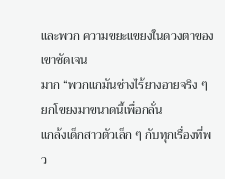และพวก ความขยะแขยงในดวงตาของเขาชัดเจน
มาก “พวกแกมันช่างไร้ยางอายจริง ๆ ยกโขยงมาขนาดนี้เพื่อกลั่น
แกล้งเด็กสาวตัวเล็ก ๆ กับทุกเรื่องที่พว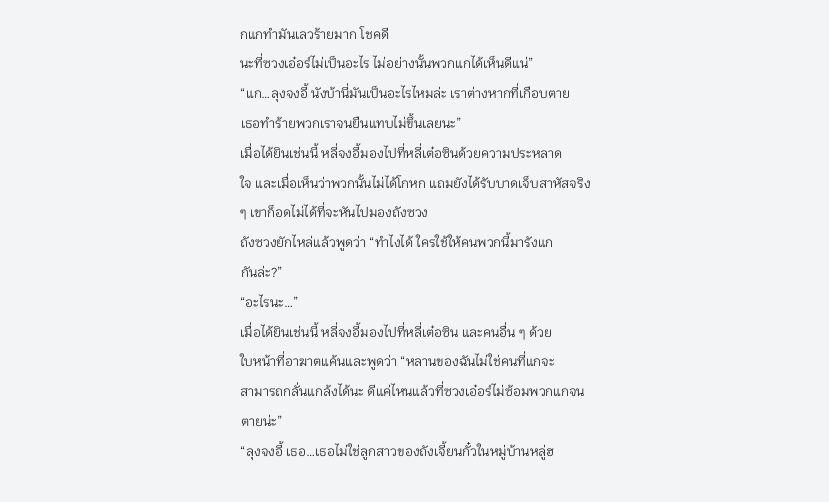กแกทำมันเลวร้ายมาก โชคดี
นะที่ซวงเอ๋อร์ไม่เป็นอะไร ไม่อย่างนั้นพวกแกได้เห็นดีแน่”
“แก…ลุงจงอี้ นังบ้านี่มันเป็นอะไรไหมล่ะ เราต่างหากที่เกือบตาย
เธอทำร้ายพวกเราจนยืนแทบไม่ขึ้นเลยนะ”
เมื่อได้ยินเช่นนี้ หลี่จงอี้มองไปที่หลี่เต๋อซินด้วยความประหลาด
ใจ และเมื่อเห็นว่าพวกนั้นไม่ได้โกหก แถมยังได้รับบาดเจ็บสาหัสจริง
ๆ เขาก็อดไม่ได้ที่จะหันไปมองถังซวง
ถังซวงยักไหล่แล้วพูดว่า “ทำไงได้ ใครใช้ให้คนพวกนี้มารังแก
กันล่ะ?”
“อะไรนะ…”
เมื่อได้ยินเช่นนี้ หลี่จงอี้มองไปที่หลี่เต๋อซิน และคนอื่น ๆ ด้วย
ใบหน้าที่อาฆาตแค้นและพูดว่า “หลานของฉันไม่ใช่คนที่แกจะ
สามารถกลั่นแกล้งได้นะ ดีแค่ไหนแล้วที่ซวงเอ๋อร์ไม่ซ้อมพวกแกจน
ตายน่ะ”
“ลุงจงอี้ เธอ…เธอไม่ใช่ลูกสาวของถังเจี้ยนกั๋วในหมู่บ้านหลู่ฮ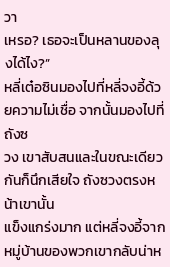วา
เหรอ? เธอจะเป็นหลานของลุงได้ไง?”
หลี่เต๋อซินมองไปที่หลี่จงอี้ด้วยความไม่เชื่อ จากนั้นมองไปที่ถังซ
วง เขาสับสนและในขณะเดียวกันก็นึกเสียใจ ถังซวงตรงหน้าเขานั้น
แข็งแกร่งมาก แต่หลี่จงอี้จากหมู่บ้านของพวกเขากลับน่าห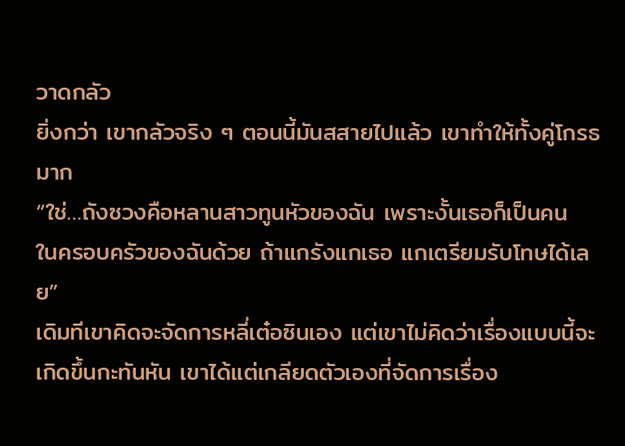วาดกลัว
ยิ่งกว่า เขากลัวจริง ๆ ตอนนี้มันสสายไปแล้ว เขาทำให้ทั้งคู่โกรธมาก
“ใช่…ถังซวงคือหลานสาวทูนหัวของฉัน เพราะงั้นเธอก็เป็นคน
ในครอบครัวของฉันด้วย ถ้าแกรังแกเธอ แกเตรียมรับโทษได้เลย”
เดิมทีเขาคิดจะจัดการหลี่เต๋อซินเอง แต่เขาไม่คิดว่าเรื่องแบบนี้จะ
เกิดขึ้นกะทันหัน เขาได้แต่เกลียดตัวเองที่จัดการเรื่อง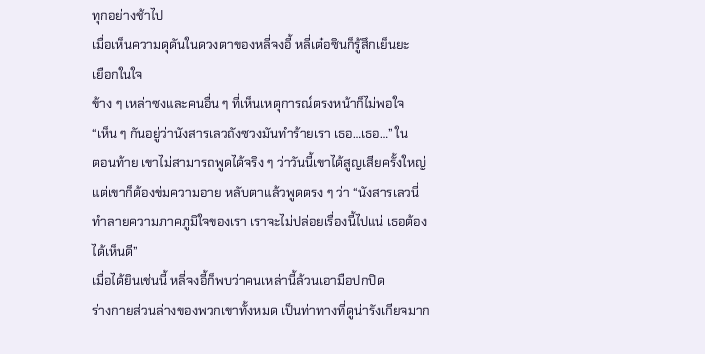ทุกอย่างช้าไป
เมื่อเห็นความดุดันในดวงตาของหลี่จงอี้ หลี่เต๋อซินก็รู้สึกเย็นยะ
เยือกในใจ
ข้าง ๆ เหล่าซงและคนอื่น ๆ ที่เห็นเหตุการณ์ตรงหน้าก็ไม่พอใจ
“เห็น ๆ กันอยู่ว่านังสารเลวถังซวงมันทำร้ายเรา เธอ…เธอ…” ใน
ตอนท้าย เขาไม่สามารถพูดได้จริง ๆ ว่าวันนี้เขาได้สูญเสียครั้งใหญ่
แต่เขาก็ต้องข่มความอาย หลับตาแล้วพูดตรง ๆ ว่า “นังสารเลวนี่
ทำลายความภาคภูมิใจของเรา เราจะไม่ปล่อยเรื่องนี้ไปแน่ เธอต้อง
ได้เห็นดี”
เมื่อได้ยินเช่นนี้ หลี่จงอี้ก็พบว่าคนเหล่านี้ล้วนเอามือปกปิด
ร่างกายส่วนล่างของพวกเขาทั้งหมด เป็นท่าทางที่ดูน่ารังเกียจมาก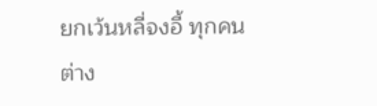ยกเว้นหลี่จงอี้ ทุกคนต่าง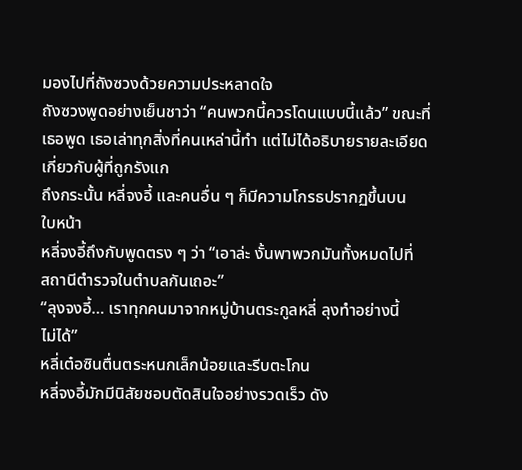มองไปที่ถังซวงด้วยความประหลาดใจ
ถังซวงพูดอย่างเย็นชาว่า “คนพวกนี้ควรโดนแบบนี้แล้ว” ขณะที่
เธอพูด เธอเล่าทุกสิ่งที่คนเหล่านี้ทำ แต่ไม่ได้อธิบายรายละเอียด
เกี่ยวกับผู้ที่ถูกรังแก
ถึงกระนั้น หลี่จงอี้ และคนอื่น ๆ ก็มีความโกรธปรากฏขึ้นบน
ใบหน้า
หลี่จงอี้ถึงกับพูดตรง ๆ ว่า “เอาล่ะ งั้นพาพวกมันทั้งหมดไปที่
สถานีตำรวจในตำบลกันเถอะ”
“ลุงจงอี้… เราทุกคนมาจากหมู่บ้านตระกูลหลี่ ลุงทำอย่างนี้
ไม่ได้”
หลี่เต๋อซินตื่นตระหนกเล็กน้อยและรีบตะโกน
หลี่จงอี้มักมีนิสัยชอบตัดสินใจอย่างรวดเร็ว ดัง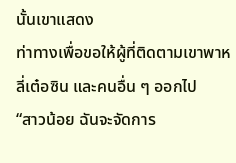นั้นเขาแสดง
ท่าทางเพื่อขอให้ผู้ที่ติดตามเขาพาหลี่เต๋อซิน และคนอื่น ๆ ออกไป
“สาวน้อย ฉันจะจัดการ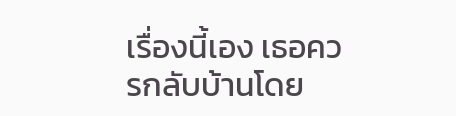เรื่องนี้เอง เธอควรกลับบ้านโดย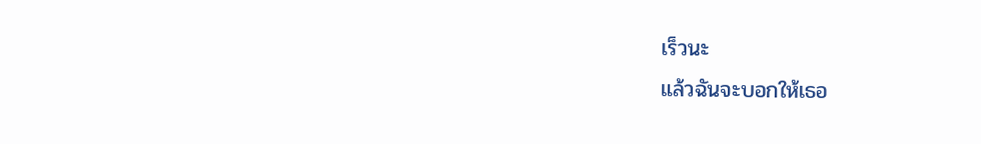เร็วนะ
แล้วฉันจะบอกให้เธอ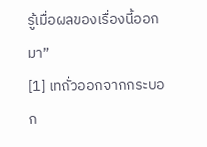รู้เมื่อผลของเรื่องนี้ออกมา”
[1] เทถั่วออกจากกระบอก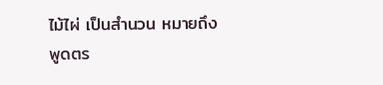ไม้ไผ่ เป็นสำนวน หมายถึง พูดตร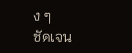ง ๆ
ชัดเจน